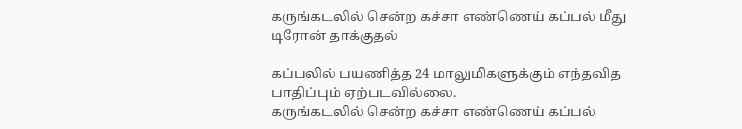கருங்கடலில் சென்ற கச்சா எண்ணெய் கப்பல் மீது டிரோன் தாக்குதல்

கப்பலில் பயணித்த 24 மாலுமிகளுக்கும் எந்தவித பாதிப்பும் ஏற்படவில்லை.
கருங்கடலில் சென்ற கச்சா எண்ணெய் கப்பல்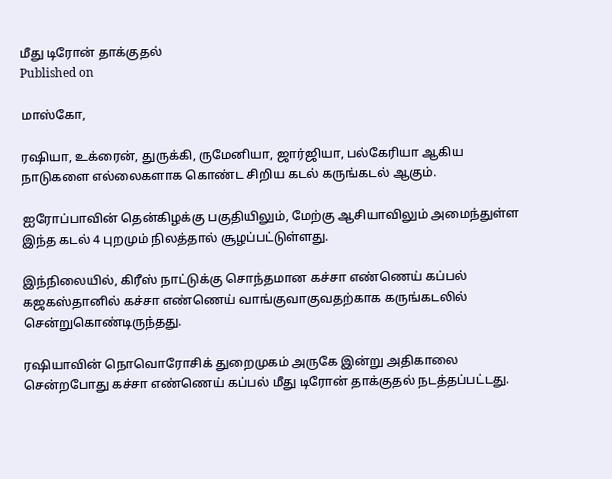மீது டிரோன் தாக்குதல்
Published on

மாஸ்கோ,

ரஷியா, உக்ரைன், துருக்கி, ருமேனியா, ஜார்ஜியா, பல்கேரியா ஆகிய நாடுகளை எல்லைகளாக கொண்ட சிறிய கடல் கருங்கடல் ஆகும்.

ஐரோப்பாவின் தென்கிழக்கு பகுதியிலும், மேற்கு ஆசியாவிலும் அமைந்துள்ள இந்த கடல் 4 புறமும் நிலத்தால் சூழப்பட்டுள்ளது.

இந்நிலையில், கிரீஸ் நாட்டுக்கு சொந்தமான கச்சா எண்ணெய் கப்பல் கஜகஸ்தானில் கச்சா எண்ணெய் வாங்குவாகுவதற்காக கருங்கடலில் சென்றுகொண்டிருந்தது.

ரஷியாவின் நொவொரோசிக் துறைமுகம் அருகே இன்று அதிகாலை சென்றபோது கச்சா எண்ணெய் கப்பல் மீது டிரோன் தாக்குதல் நடத்தப்பட்டது.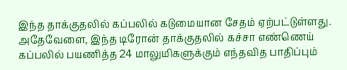இந்த தாக்குதலில் கப்பலில் கடுமையான சேதம் ஏற்பட்டுள்ளது. அதேவேளை, இந்த டிரோன் தாக்குதலில் கச்சா எண்ணெய் கப்பலில் பயணித்த 24 மாலுமிகளுக்கும் எந்தவித பாதிப்பும்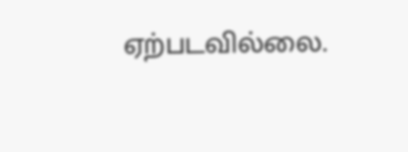ஏற்படவில்லை.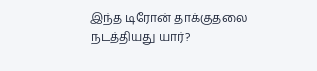இந்த டிரோன் தாக்குதலை நடத்தியது யார்?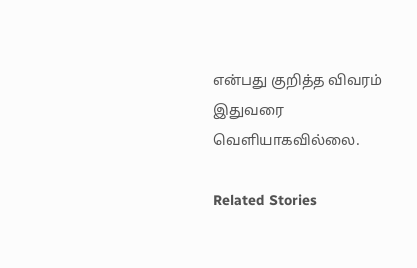என்பது குறித்த விவரம் இதுவரை வெளியாகவில்லை.

Related Stories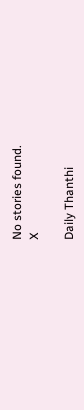No stories found.
X

Daily Thanthi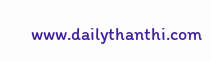www.dailythanthi.com